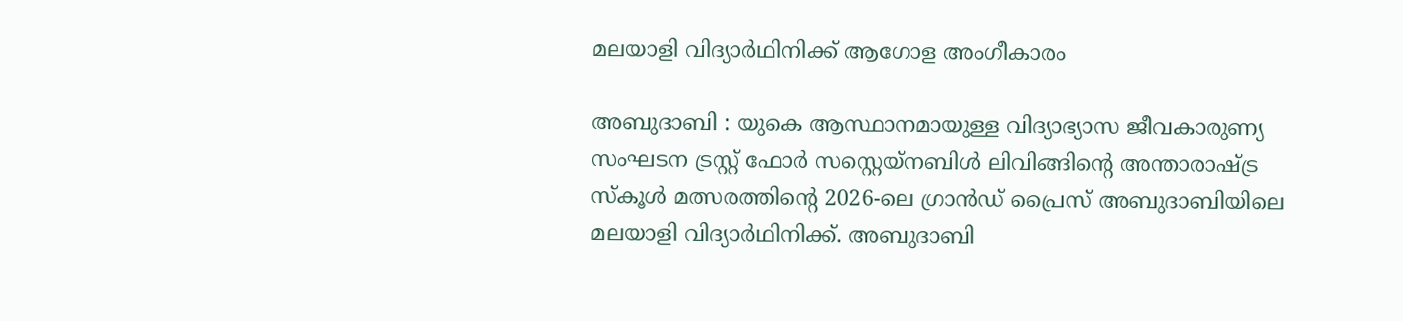മലയാളി വിദ്യാർഥിനിക്ക് ആഗോള അംഗീകാരം

അബുദാബി : യുകെ ആസ്ഥാനമായുള്ള വിദ്യാഭ്യാസ ജീവകാരുണ്യ സംഘടന ട്രസ്റ്റ് ഫോർ സസ്റ്റെയ്നബിൾ ലിവിങ്ങിന്റെ അന്താരാഷ്ട്ര സ്കൂൾ മത്സരത്തിന്റെ 2026-ലെ ഗ്രാൻഡ് പ്രൈസ് അബുദാബിയിലെ മലയാളി വിദ്യാർഥിനിക്ക്. അബുദാബി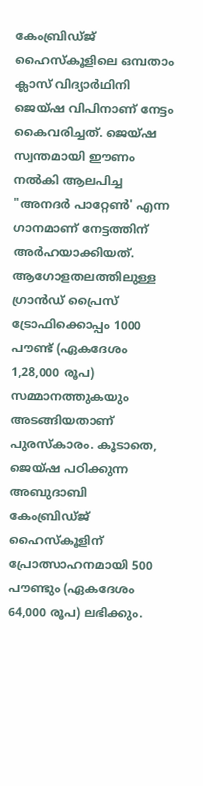കേംബ്രിഡ്ജ് ഹൈസ്കൂളിലെ ഒമ്പതാം ക്ലാസ് വിദ്യാർഥിനി ജെയ്ഷ വിപിനാണ് നേട്ടം കൈവരിച്ചത്. ജെയ്ഷ സ്വന്തമായി ഈണം നൽകി ആലപിച്ച "അനദർ പാറ്റേൺ' എന്ന ഗാനമാണ് നേട്ടത്തിന് അർഹയാക്കിയത്. ആഗോളതലത്തിലുള്ള ഗ്രാൻഡ് പ്രൈസ് ട്രോഫിക്കൊപ്പം 1000 പൗണ്ട് (ഏകദേശം 1,28,000 രൂപ) സമ്മാനത്തുകയും അടങ്ങിയതാണ് പുരസ്കാരം. കൂടാതെ, ജെയ്ഷ പഠിക്കുന്ന അബുദാബി കേംബ്രിഡ്ജ് ഹൈസ്കൂളിന് പ്രോത്സാഹനമായി 500 പൗണ്ടും (ഏകദേശം 64,000 രൂപ) ലഭിക്കും.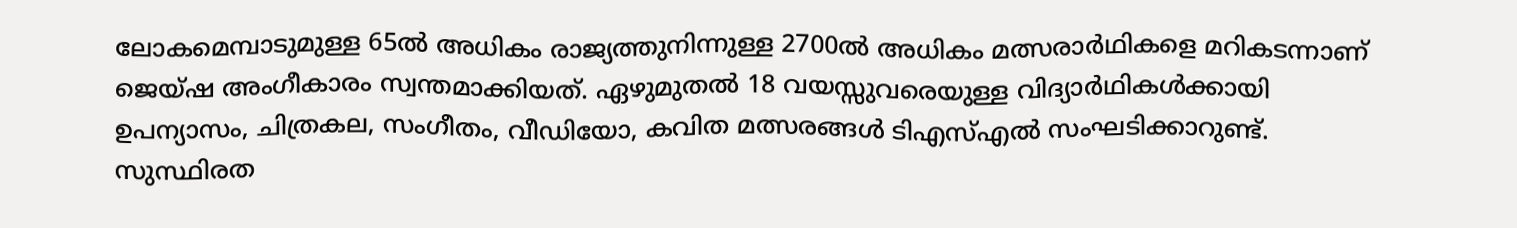ലോകമെമ്പാടുമുള്ള 65ൽ അധികം രാജ്യത്തുനിന്നുള്ള 2700ൽ അധികം മത്സരാർഥികളെ മറികടന്നാണ് ജെയ്ഷ അംഗീകാരം സ്വന്തമാക്കിയത്. ഏഴുമുതൽ 18 വയസ്സുവരെയുള്ള വിദ്യാർഥികൾക്കായി ഉപന്യാസം, ചിത്രകല, സംഗീതം, വീഡിയോ, കവിത മത്സരങ്ങൾ ടിഎസ്എൽ സംഘടിക്കാറുണ്ട്. സുസ്ഥിരത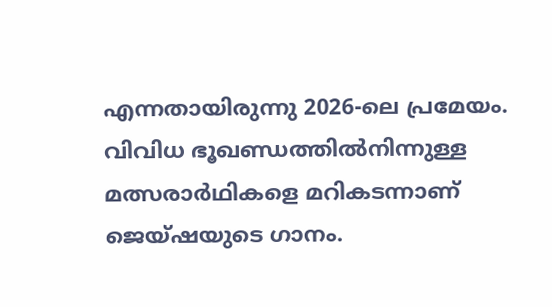എന്നതായിരുന്നു 2026-ലെ പ്രമേയം.
വിവിധ ഭൂഖണ്ഡത്തിൽനിന്നുള്ള മത്സരാർഥികളെ മറികടന്നാണ് ജെയ്ഷയുടെ ഗാനം.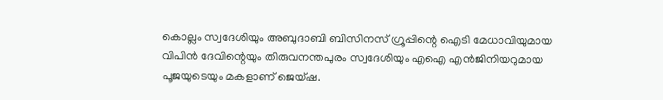കൊല്ലം സ്വദേശിയും അബുദാബി ബിസിനസ് ഗ്രൂപ്പിന്റെ ഐടി മേധാവിയുമായ വിപിൻ ദേവിന്റെയും തിരുവനന്തപുരം സ്വദേശിയും എഐ എൻജിനിയറുമായ പൂജയുടെയും മകളാണ് ജെയ്ഷ.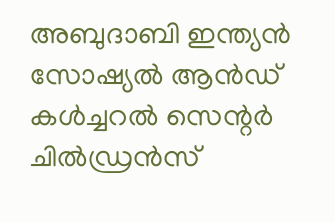അബുദാബി ഇന്ത്യൻ സോഷ്യൽ ആൻഡ് കൾച്ചറൽ സെന്റർ ചിൽഡ്രൻസ്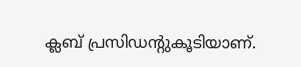ക്ലബ് പ്രസിഡന്റുകൂടിയാണ്.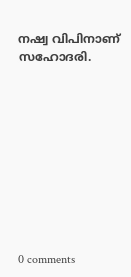നഷ്വ വിപിനാണ് സഹോദരി.










0 comments